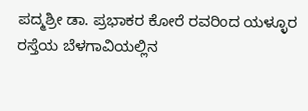ಪದ್ಮಶ್ರೀ ಡಾ. ಪ್ರಭಾಕರ ಕೋರೆ ರವರಿಂದ ಯಳ್ಳೂರ ರಸ್ತೆಯ ಬೆಳಗಾವಿಯಲ್ಲಿನ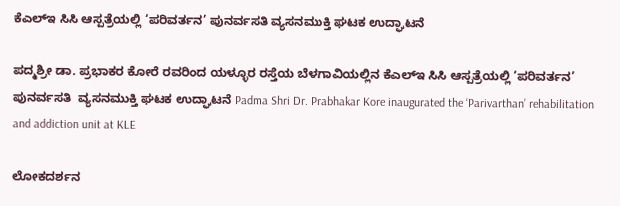ಕೆಎಲ್‌ಇ ಸಿಸಿ ಆಸ್ಪತ್ರೆಯಲ್ಲಿ ‘ಪರಿವರ್ತನ’ ಪುನರ್ವಸತಿ ವ್ಯಸನಮುಕ್ತಿ ಘಟಕ ಉದ್ಘಾಟನೆ

ಪದ್ಮಶ್ರೀ ಡಾ. ಪ್ರಭಾಕರ ಕೋರೆ ರವರಿಂದ ಯಳ್ಳೂರ ರಸ್ತೆಯ ಬೆಳಗಾವಿಯಲ್ಲಿನ ಕೆಎಲ್‌ಇ ಸಿಸಿ ಆಸ್ಪತ್ರೆಯಲ್ಲಿ ‘ಪರಿವರ್ತನ’ ಪುನರ್ವಸತಿ  ವ್ಯಸನಮುಕ್ತಿ ಘಟಕ ಉದ್ಘಾಟನೆ Padma Shri Dr. Prabhakar Kore inaugurated the ‘Parivarthan’ rehabilitation and addiction unit at KLE

ಲೋಕದರ್ಶನ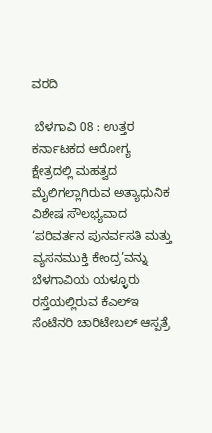ವರದಿ

 ಬೆಳಗಾವಿ 08 : ಉತ್ತರ ಕರ್ನಾಟಕದ ಆರೋಗ್ಯ ಕ್ಷೇತ್ರದಲ್ಲಿ ಮಹತ್ವದ ಮೈಲಿಗಲ್ಲಾಗಿರುವ ಅತ್ಯಾಧುನಿಕ ವಿಶೇಷ ಸೌಲಭ್ಯವಾದ ‘ಪರಿವರ್ತನ ಪುನರ್ವಸತಿ ಮತ್ತು ವ್ಯಸನಮುಕ್ತಿ ಕೇಂದ್ರ’ವನ್ನು ಬೆಳಗಾವಿಯ ಯಳ್ಳೂರು ರಸ್ತೆಯಲ್ಲಿರುವ ಕೆಎಲ್‌ಇ ಸೆಂಟೆನರಿ ಚಾರಿಟೇಬಲ್ ಆಸ್ಪತ್ರೆ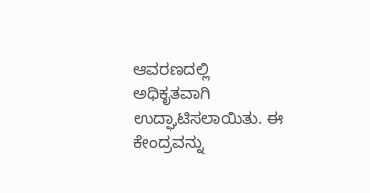ಆವರಣದಲ್ಲಿ ಅಧಿಕೃತವಾಗಿ ಉದ್ಘಾಟಿಸಲಾಯಿತು. ಈ ಕೇಂದ್ರವನ್ನು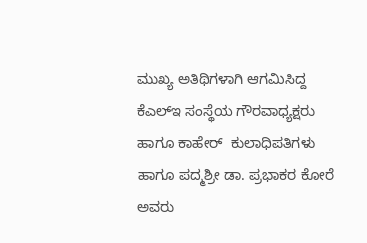ಮುಖ್ಯ ಅತಿಥಿಗಳಾಗಿ ಆಗಮಿಸಿದ್ದ ಕೆಎಲ್‌ಇ ಸಂಸ್ಥೆಯ ಗೌರವಾಧ್ಯಕ್ಷರು ಹಾಗೂ ಕಾಹೇರ್  ಕುಲಾಧಿಪತಿಗಳು ಹಾಗೂ ಪದ್ಮಶ್ರೀ ಡಾ. ಪ್ರಭಾಕರ ಕೋರೆ ಅವರು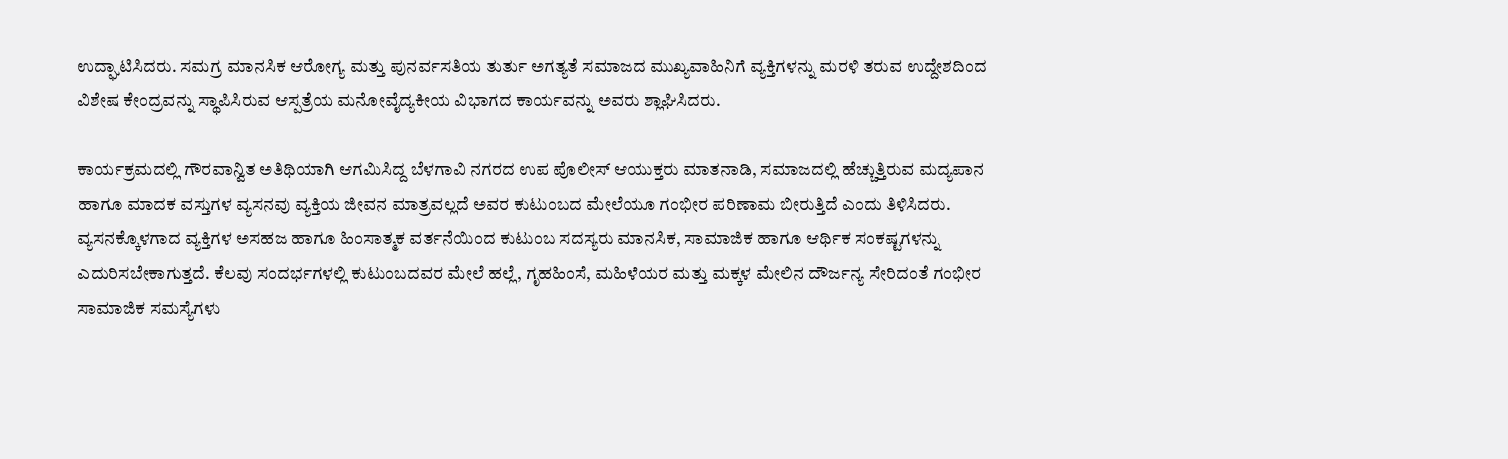ಉದ್ಘಾಟಿಸಿದರು. ಸಮಗ್ರ ಮಾನಸಿಕ ಆರೋಗ್ಯ ಮತ್ತು ಪುನರ್ವಸತಿಯ ತುರ್ತು ಅಗತ್ಯತೆ ಸಮಾಜದ ಮುಖ್ಯವಾಹಿನಿಗೆ ವ್ಯಕ್ತಿಗಳನ್ನು ಮರಳಿ ತರುವ ಉದ್ದೇಶದಿಂದ ವಿಶೇಷ ಕೇಂದ್ರವನ್ನು ಸ್ಥಾಪಿಸಿರುವ ಆಸ್ಪತ್ರೆಯ ಮನೋವೈದ್ಯಕೀಯ ವಿಭಾಗದ ಕಾರ್ಯವನ್ನು ಅವರು ಶ್ಲಾಘಿಸಿದರು.

ಕಾರ್ಯಕ್ರಮದಲ್ಲಿ ಗೌರವಾನ್ವಿತ ಅತಿಥಿಯಾಗಿ ಆಗಮಿಸಿದ್ದ ಬೆಳಗಾವಿ ನಗರದ ಉಪ ಪೊಲೀಸ್ ಆಯುಕ್ತರು ಮಾತನಾಡಿ, ಸಮಾಜದಲ್ಲಿ ಹೆಚ್ಚುತ್ತಿರುವ ಮದ್ಯಪಾನ ಹಾಗೂ ಮಾದಕ ವಸ್ತುಗಳ ವ್ಯಸನವು ವ್ಯಕ್ತಿಯ ಜೀವನ ಮಾತ್ರವಲ್ಲದೆ ಅವರ ಕುಟುಂಬದ ಮೇಲೆಯೂ ಗಂಭೀರ ಪರಿಣಾಮ ಬೀರುತ್ತಿದೆ ಎಂದು ತಿಳಿಸಿದರು. ವ್ಯಸನಕ್ಕೊಳಗಾದ ವ್ಯಕ್ತಿಗಳ ಅಸಹಜ ಹಾಗೂ ಹಿಂಸಾತ್ಮಕ ವರ್ತನೆಯಿಂದ ಕುಟುಂಬ ಸದಸ್ಯರು ಮಾನಸಿಕ, ಸಾಮಾಜಿಕ ಹಾಗೂ ಆರ್ಥಿಕ ಸಂಕಷ್ಟಗಳನ್ನು ಎದುರಿಸಬೇಕಾಗುತ್ತದೆ. ಕೆಲವು ಸಂದರ್ಭಗಳಲ್ಲಿ ಕುಟುಂಬದವರ ಮೇಲೆ ಹಲ್ಲೆ, ಗೃಹಹಿಂಸೆ, ಮಹಿಳೆಯರ ಮತ್ತು ಮಕ್ಕಳ ಮೇಲಿನ ದೌರ್ಜನ್ಯ ಸೇರಿದಂತೆ ಗಂಭೀರ ಸಾಮಾಜಿಕ ಸಮಸ್ಯೆಗಳು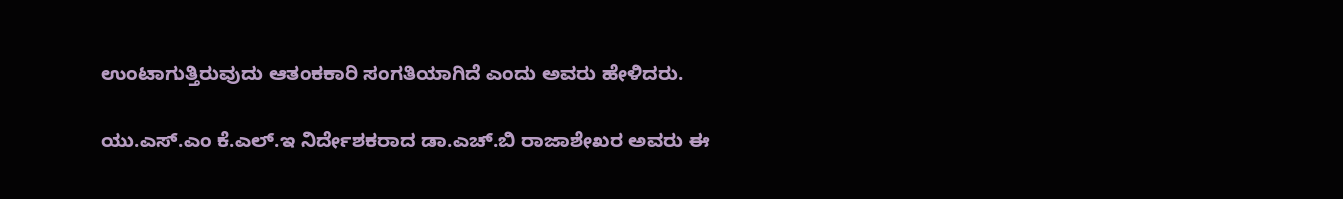ಉಂಟಾಗುತ್ತಿರುವುದು ಆತಂಕಕಾರಿ ಸಂಗತಿಯಾಗಿದೆ ಎಂದು ಅವರು ಹೇಳಿದರು.

ಯು.ಎಸ್‌.ಎಂ ಕೆ.ಎಲ್‌.ಇ ನಿರ್ದೇಶಕರಾದ ಡಾ.ಎಚ್‌.ಬಿ ರಾಜಾಶೇಖರ ಅವರು ಈ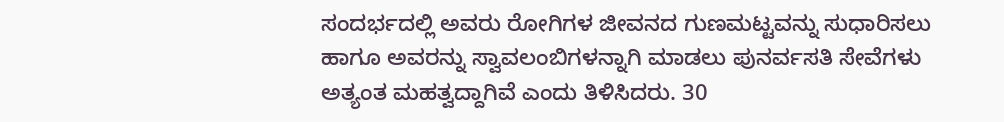ಸಂದರ್ಭದಲ್ಲಿ ಅವರು ರೋಗಿಗಳ ಜೀವನದ ಗುಣಮಟ್ಟವನ್ನು ಸುಧಾರಿಸಲು ಹಾಗೂ ಅವರನ್ನು ಸ್ವಾವಲಂಬಿಗಳನ್ನಾಗಿ ಮಾಡಲು ಪುನರ್ವಸತಿ ಸೇವೆಗಳು ಅತ್ಯಂತ ಮಹತ್ವದ್ದಾಗಿವೆ ಎಂದು ತಿಳಿಸಿದರು. 30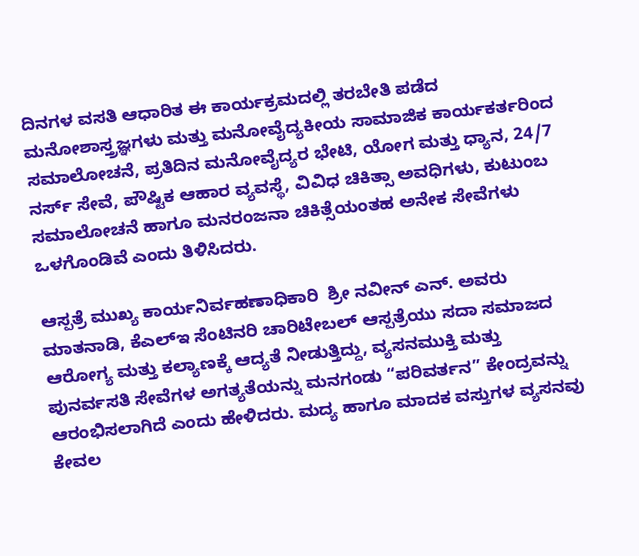ದಿನಗಳ ವಸತಿ ಆಧಾರಿತ ಈ ಕಾರ್ಯಕ್ರಮದಲ್ಲಿ ತರಬೇತಿ ಪಡೆದ ಮನೋಶಾಸ್ತ್ರಜ್ಞಗಳು ಮತ್ತು ಮನೋವೈದ್ಯಕೀಯ ಸಾಮಾಜಿಕ ಕಾರ್ಯಕರ್ತರಿಂದ ಸಮಾಲೋಚನೆ, ಪ್ರತಿದಿನ ಮನೋವೈದ್ಯರ ಭೇಟಿ, ಯೋಗ ಮತ್ತು ಧ್ಯಾನ, 24/7 ನರ್ಸ್‌ ಸೇವೆ, ಪೌಷ್ಟಿಕ ಆಹಾರ ವ್ಯವಸ್ಥೆ, ವಿವಿಧ ಚಿಕಿತ್ಸಾ ಅವಧಿಗಳು, ಕುಟುಂಬ ಸಮಾಲೋಚನೆ ಹಾಗೂ ಮನರಂಜನಾ ಚಿಕಿತ್ಸೆಯಂತಹ ಅನೇಕ ಸೇವೆಗಳು ಒಳಗೊಂಡಿವೆ ಎಂದು ತಿಳಿಸಿದರು.

ಆಸ್ಪತ್ರೆ ಮುಖ್ಯ ಕಾರ್ಯನಿರ್ವಹಣಾಧಿಕಾರಿ  ಶ್ರೀ ನವೀನ್ ಎನ್‌. ಅವರು ಮಾತನಾಡಿ, ಕೆಎಲ್‌ಇ ಸೆಂಟಿನರಿ ಚಾರಿಟೇಬಲ್ ಆಸ್ಪತ್ರೆಯು ಸದಾ ಸಮಾಜದ ಆರೋಗ್ಯ ಮತ್ತು ಕಲ್ಯಾಣಕ್ಕೆ ಆದ್ಯತೆ ನೀಡುತ್ತಿದ್ದು, ವ್ಯಸನಮುಕ್ತಿ ಮತ್ತು ಪುನರ್ವಸತಿ ಸೇವೆಗಳ ಅಗತ್ಯತೆಯನ್ನು ಮನಗಂಡು “ಪರಿವರ್ತನ” ಕೇಂದ್ರವನ್ನು ಆರಂಭಿಸಲಾಗಿದೆ ಎಂದು ಹೇಳಿದರು. ಮದ್ಯ ಹಾಗೂ ಮಾದಕ ವಸ್ತುಗಳ ವ್ಯಸನವು ಕೇವಲ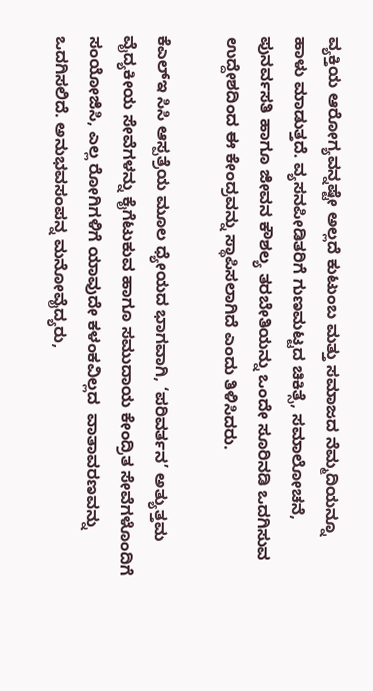ವ್ಯಕ್ತಿಯ ಆರೋಗ್ಯವನ್ನಷ್ಟೇ ಅಲ್ಲದೆ ಕುಟುಂಬ ಮತ್ತು ಸಮಾಜದ ನೆಮ್ಮದಿಯನ್ನೂ ಹಾಳು ಮಾಡುತ್ತದೆ. ವ್ಯಸನಪೀಡಿತರಿಗೆ ಗುಣಮಟ್ಟದ ಚಿಕಿತ್ಸೆ, ಸಮಾಲೋಚನೆ, ಪುನರ್ವಸತಿ ಹಾಗೂ ಜೀವನ ಕೌಶಲ್ಯ ತರಬೇತಿಯನ್ನು ಒಂದೇ ಸೂರಿನಡಿ ಒದಗಿಸುವ ಉದ್ದೇಶದಿಂದ ಈ ಕೇಂದ್ರವನ್ನು ಸ್ಥಾಪಿಸಲಾಗಿದೆ ಎಂದು ತಿಳಿಸಿದರು.

ಕೆಎಲ್‌ಇ ಸಿಸಿ ಆಸ್ಪತ್ರೆಯ ಮೂಲ ಧ್ಯೇಯದ ಭಾಗವಾಗಿ, ‘ಪರಿವರ್ತನ’ ಅತ್ಯುತ್ತಮ ವೈದ್ಯಕೀಯ ಸೇವೆಗಳನ್ನು ಕೈಗೆಟುಕುವ ಹಾಗೂ ಸಮುದಾಯ ಕೇಂದ್ರಿತ ಸೇವೆಗಳೊಂದಿಗೆ ಸಂಯೋಜಿಸಿ, ಎಲ್ಲ ರೋಗಿಗಳಿಗೆ ಯಾವುದೇ ಕಳಂಕವಿಲ್ಲದ  ವಾತಾವರಣವನ್ನು ಒದಗಿಸಲಿದೆ. ಅನುಭವಸಂಪನ್ನ ಮನೋವೈದ್ಯರು,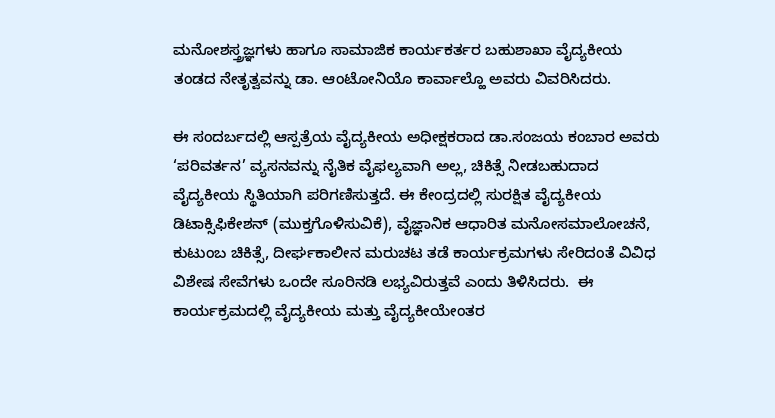ಮನೋಶಸ್ತ್ರಜ್ಞಗಳು ಹಾಗೂ ಸಾಮಾಜಿಕ ಕಾರ್ಯಕರ್ತರ ಬಹುಶಾಖಾ ವೈದ್ಯಕೀಯ ತಂಡದ ನೇತೃತ್ವವನ್ನು ಡಾ. ಆಂಟೋನಿಯೊ ಕಾರ್ವಾಲ್ಹೊ ಅವರು ವಿವರಿಸಿದರು.

ಈ ಸಂದರ್ಬದಲ್ಲಿ ಆಸ್ಪತ್ರೆಯ ವೈದ್ಯಕೀಯ ಅಧೀಕ್ಷಕರಾದ ಡಾ.ಸಂಜಯ ಕಂಬಾರ ಅವರು  ‘ಪರಿವರ್ತನ’ ವ್ಯಸನವನ್ನು ನೈತಿಕ ವೈಫಲ್ಯವಾಗಿ ಅಲ್ಲ, ಚಿಕಿತ್ಸೆ ನೀಡಬಹುದಾದ ವೈದ್ಯಕೀಯ ಸ್ಥಿತಿಯಾಗಿ ಪರಿಗಣಿಸುತ್ತದೆ. ಈ ಕೇಂದ್ರದಲ್ಲಿ ಸುರಕ್ಷಿತ ವೈದ್ಯಕೀಯ ಡಿಟಾಕ್ಸಿಫಿಕೇಶನ್ (ಮುಕ್ತಗೊಳಿಸುವಿಕೆ), ವೈಜ್ಞಾನಿಕ ಆಧಾರಿತ ಮನೋಸಮಾಲೋಚನೆ, ಕುಟುಂಬ ಚಿಕಿತ್ಸೆ, ದೀರ್ಘಕಾಲೀನ ಮರುಚಟ ತಡೆ ಕಾರ್ಯಕ್ರಮಗಳು ಸೇರಿದಂತೆ ವಿವಿಧ ವಿಶೇಷ ಸೇವೆಗಳು ಒಂದೇ ಸೂರಿನಡಿ ಲಭ್ಯವಿರುತ್ತವೆ ಎಂದು ತಿಳಿಸಿದರು.  ಈ ಕಾರ್ಯಕ್ರಮದಲ್ಲಿ ವೈದ್ಯಕೀಯ ಮತ್ತು ವೈದ್ಯಕೀಯೇಂತರ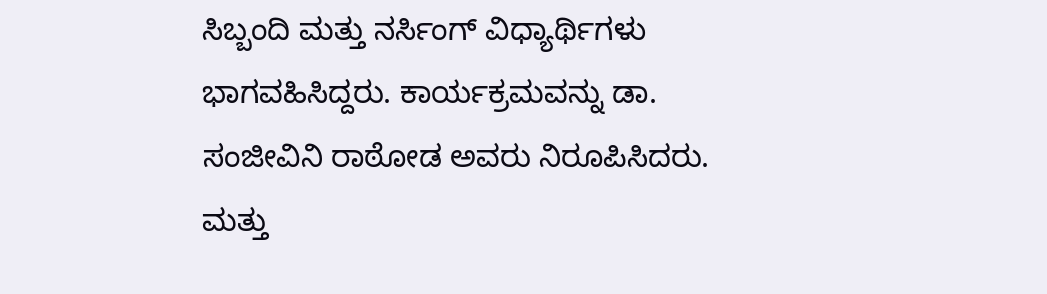ಸಿಬ್ಬಂದಿ ಮತ್ತು ನರ್ಸಿಂಗ್ ವಿಧ್ಯಾರ್ಥಿಗಳು ಭಾಗವಹಿಸಿದ್ದರು. ಕಾರ್ಯಕ್ರಮವನ್ನು ಡಾ. ಸಂಜೀವಿನಿ ರಾಠೋಡ ಅವರು ನಿರೂಪಿಸಿದರು. ಮತ್ತು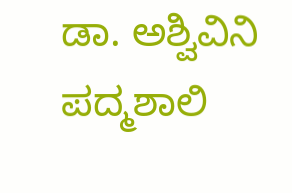ಡಾ. ಅಶ್ವಿವಿನಿ ಪದ್ಮಶಾಲಿ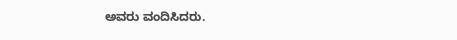ಅವರು ವಂದಿಸಿದರು.